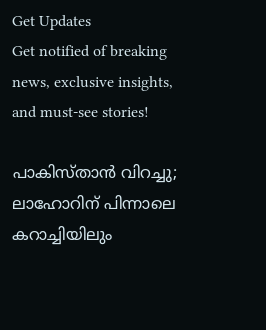Get Updates
Get notified of breaking news, exclusive insights, and must-see stories!

പാകിസ്താന്‍ വിറച്ചു; ലാഹോറിന് പിന്നാലെ കറാച്ചിയിലും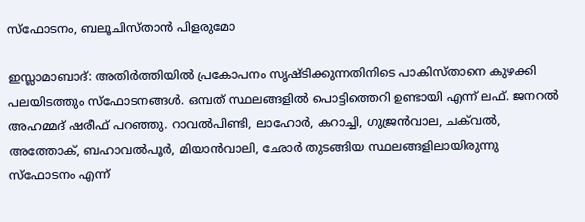സ്‌ഫോടനം, ബലൂചിസ്താന്‍ പിളരുമോ

ഇസ്ലാമാബാദ്: അതിര്‍ത്തിയില്‍ പ്രകോപനം സൃഷ്ടിക്കുന്നതിനിടെ പാകിസ്താനെ കുഴക്കി പലയിടത്തും സ്‌ഫോടനങ്ങള്‍. ഒമ്പത് സ്ഥലങ്ങളില്‍ പൊട്ടിത്തെറി ഉണ്ടായി എന്ന് ലഫ്. ജനറല്‍ അഹമ്മദ് ഷരീഫ് പറഞ്ഞു. റാവല്‍പിണ്ടി, ലാഹോര്‍, കറാച്ചി, ഗുജ്രന്‍വാല, ചക്‌വല്‍, അത്തോക്, ബഹാവല്‍പൂര്‍, മിയാന്‍വാലി, ഛോര്‍ തുടങ്ങിയ സ്ഥലങ്ങളിലായിരുന്നു സ്‌ഫോടനം എന്ന്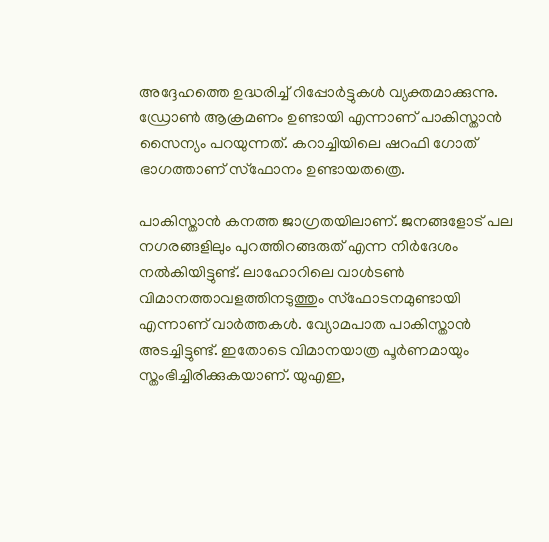അദ്ദേഹത്തെ ഉദ്ധരിച്ച് റിപ്പോര്‍ട്ടുകള്‍ വ്യക്തമാക്കുന്നു. ഡ്രോണ്‍ ആക്രമണം ഉണ്ടായി എന്നാണ് പാകിസ്താന്‍ സൈന്യം പറയുന്നത്. കറാച്ചിയിലെ ഷറഫി ഗോത് ഭാഗത്താണ് സ്‌ഫോനം ഉണ്ടായതത്രെ.

പാകിസ്താന്‍ കനത്ത ജാഗ്രതയിലാണ്. ജനങ്ങളോട് പല നഗരങ്ങളിലും പുറത്തിറങ്ങരുത് എന്ന നിര്‍ദേശം നല്‍കിയിട്ടുണ്ട്. ലാഹോറിലെ വാള്‍ടണ്‍ വിമാനത്താവളത്തിനടുത്തും സ്‌ഫോടനമുണ്ടായി എന്നാണ് വാര്‍ത്തകള്‍. വ്യോമപാത പാകിസ്താന്‍ അടച്ചിട്ടുണ്ട്. ഇതോടെ വിമാനയാത്ര പൂര്‍ണമായും സ്തംഭിച്ചിരിക്കുകയാണ്. യുഎഇ,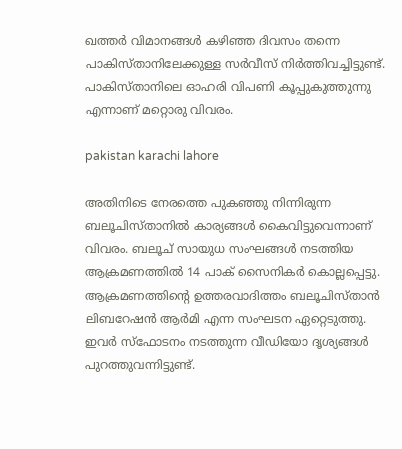ഖത്തര്‍ വിമാനങ്ങള്‍ കഴിഞ്ഞ ദിവസം തന്നെ പാകിസ്താനിലേക്കുള്ള സര്‍വീസ് നിര്‍ത്തിവച്ചിട്ടുണ്ട്. പാകിസ്താനിലെ ഓഹരി വിപണി കൂപ്പുകുത്തുന്നു എന്നാണ് മറ്റൊരു വിവരം.

pakistan karachi lahore

അതിനിടെ നേരത്തെ പുകഞ്ഞു നിന്നിരുന്ന ബലൂചിസ്താനില്‍ കാര്യങ്ങള്‍ കൈവിട്ടുവെന്നാണ് വിവരം. ബലൂച് സായുധ സംഘങ്ങള്‍ നടത്തിയ ആക്രമണത്തില്‍ 14 പാക് സൈനികര്‍ കൊല്ലപ്പെട്ടു. ആക്രമണത്തിന്റെ ഉത്തരവാദിത്തം ബലൂചിസ്താന്‍ ലിബറേഷന്‍ ആര്‍മി എന്ന സംഘടന ഏറ്റെടുത്തു. ഇവര്‍ സ്‌ഫോടനം നടത്തുന്ന വീഡിയോ ദൃശ്യങ്ങള്‍ പുറത്തുവന്നിട്ടുണ്ട്.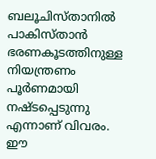ബലൂചിസ്താനില്‍ പാകിസ്താന്‍ ഭരണകൂടത്തിനുള്ള നിയന്ത്രണം പൂര്‍ണമായി നഷ്ടപ്പെടുന്നു എന്നാണ് വിവരം. ഈ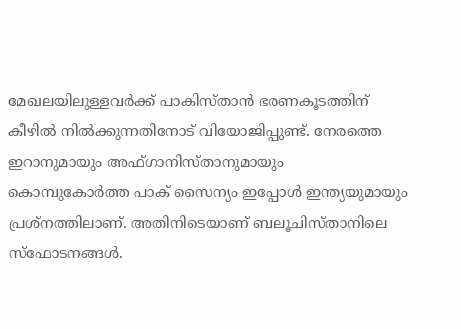മേഖലയിലുള്ളവര്‍ക്ക് പാകിസ്താന്‍ ഭരണകൂടത്തിന് കീഴില്‍ നില്‍ക്കുന്നതിനോട് വിയോജിപ്പുണ്ട്. നേരത്തെ ഇറാനുമായും അഫ്ഗാനിസ്താനുമായും കൊമ്പുകോര്‍ത്ത പാക് സൈന്യം ഇപ്പോള്‍ ഇന്ത്യയുമായും പ്രശ്‌നത്തിലാണ്. അതിനിടെയാണ് ബലൂചിസ്താനിലെ സ്‌ഫോടനങ്ങള്‍.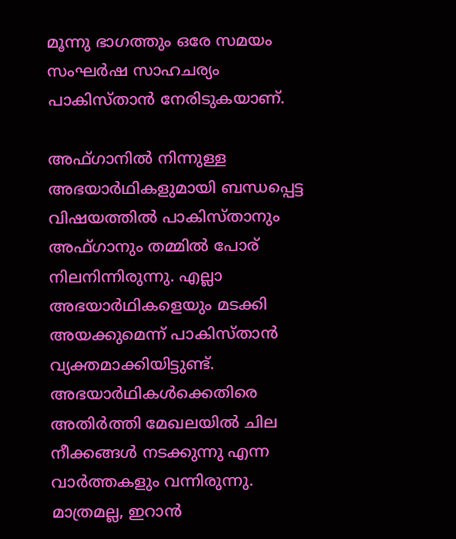മൂന്നു ഭാഗത്തും ഒരേ സമയം സംഘര്‍ഷ സാഹചര്യം പാകിസ്താന്‍ നേരിടുകയാണ്.

അഫ്ഗാനില്‍ നിന്നുള്ള അഭയാര്‍ഥികളുമായി ബന്ധപ്പെട്ട വിഷയത്തില്‍ പാകിസ്താനും അഫ്ഗാനും തമ്മില്‍ പോര് നിലനിന്നിരുന്നു. എല്ലാ അഭയാര്‍ഥികളെയും മടക്കി അയക്കുമെന്ന് പാകിസ്താന്‍ വ്യക്തമാക്കിയിട്ടുണ്ട്. അഭയാര്‍ഥികള്‍ക്കെതിരെ അതിര്‍ത്തി മേഖലയില്‍ ചില നീക്കങ്ങള്‍ നടക്കുന്നു എന്ന വാര്‍ത്തകളും വന്നിരുന്നു. മാത്രമല്ല, ഇറാന്‍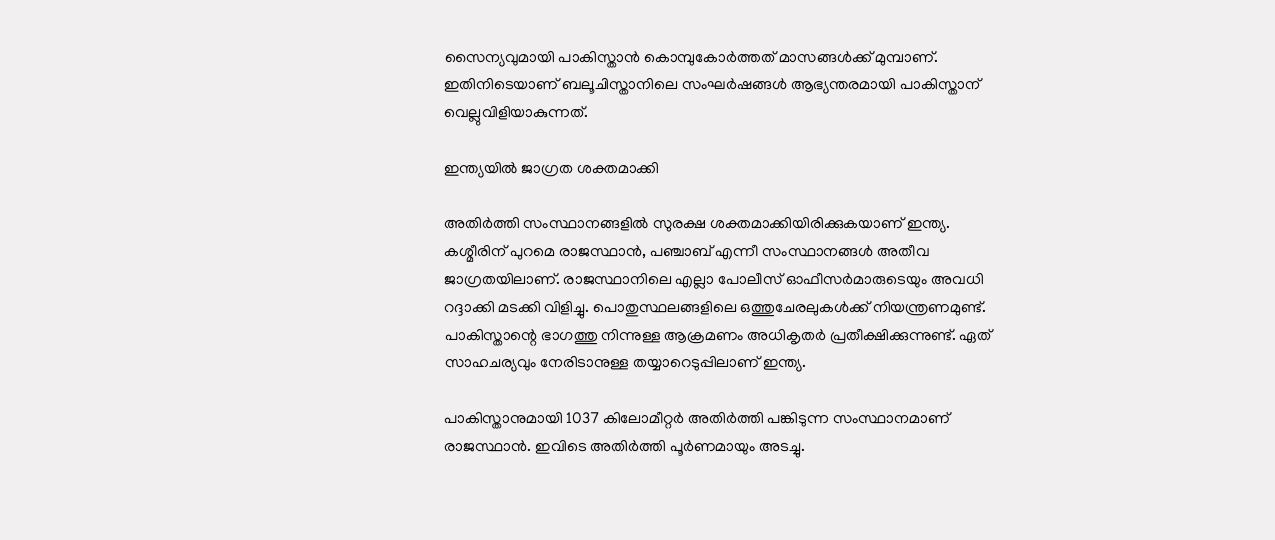സൈന്യവുമായി പാകിസ്താന്‍ കൊമ്പുകോര്‍ത്തത് മാസങ്ങള്‍ക്ക് മുമ്പാണ്. ഇതിനിടെയാണ് ബലൂചിസ്താനിലെ സംഘര്‍ഷങ്ങള്‍ ആഭ്യന്തരമായി പാകിസ്താന് വെല്ലുവിളിയാകുന്നത്.

ഇന്ത്യയില്‍ ജാഗ്രത ശക്തമാക്കി

അതിര്‍ത്തി സംസ്ഥാനങ്ങളില്‍ സുരക്ഷ ശക്തമാക്കിയിരിക്കുകയാണ് ഇന്ത്യ. കശ്മീരിന് പുറമെ രാജസ്ഥാന്‍, പഞ്ചാബ് എന്നീ സംസ്ഥാനങ്ങള്‍ അതീവ ജാഗ്രതയിലാണ്. രാജസ്ഥാനിലെ എല്ലാ പോലീസ് ഓഫീസര്‍മാരുടെയും അവധി റദ്ദാക്കി മടക്കി വിളിച്ചു. പൊതുസ്ഥലങ്ങളിലെ ഒത്തുചേരലുകള്‍ക്ക് നിയന്ത്രണമുണ്ട്. പാകിസ്താന്റെ ഭാഗത്തു നിന്നുള്ള ആക്രമണം അധികൃതര്‍ പ്രതീക്ഷിക്കുന്നുണ്ട്. ഏത് സാഹചര്യവും നേരിടാനുള്ള തയ്യാറെടുപ്പിലാണ് ഇന്ത്യ.

പാകിസ്താനുമായി 1037 കിലോമീറ്റര്‍ അതിര്‍ത്തി പങ്കിടുന്ന സംസ്ഥാനമാണ് രാജസ്ഥാന്‍. ഇവിടെ അതിര്‍ത്തി പൂര്‍ണമായും അടച്ചു.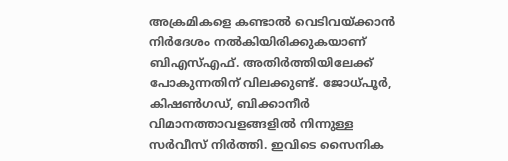അക്രമികളെ കണ്ടാല്‍ വെടിവയ്ക്കാന്‍ നിര്‍ദേശം നല്‍കിയിരിക്കുകയാണ് ബിഎസ്എഫ്. അതിര്‍ത്തിയിലേക്ക് പോകുന്നതിന് വിലക്കുണ്ട്. ജോധ്പൂര്‍, കിഷണ്‍ഗഡ്, ബിക്കാനീര്‍ വിമാനത്താവളങ്ങളില്‍ നിന്നുള്ള സര്‍വീസ് നിര്‍ത്തി. ഇവിടെ സൈനിക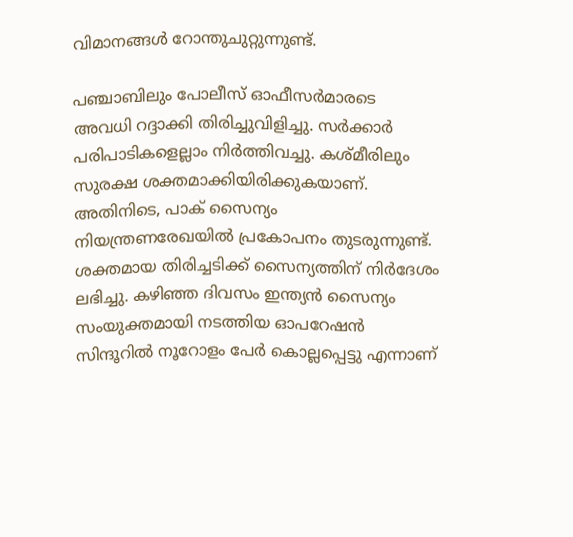വിമാനങ്ങള്‍ റോന്തുചുറ്റുന്നുണ്ട്.

പഞ്ചാബിലും പോലീസ് ഓഫീസര്‍മാരടെ അവധി റദ്ദാക്കി തിരിച്ചുവിളിച്ചു. സര്‍ക്കാര്‍ പരിപാടികളെല്ലാം നിര്‍ത്തിവച്ചു. കശ്മീരിലും സുരക്ഷ ശക്തമാക്കിയിരിക്കുകയാണ്. അതിനിടെ, പാക് സൈന്യം നിയന്ത്രണരേഖയില്‍ പ്രകോപനം തുടരുന്നുണ്ട്. ശക്തമായ തിരിച്ചടിക്ക് സൈന്യത്തിന് നിര്‍ദേശം ലഭിച്ചു. കഴിഞ്ഞ ദിവസം ഇന്ത്യന്‍ സൈന്യം സംയുക്തമായി നടത്തിയ ഓപറേഷന്‍ സിന്ദൂറില്‍ നൂറോളം പേര്‍ കൊല്ലപ്പെട്ടു എന്നാണ്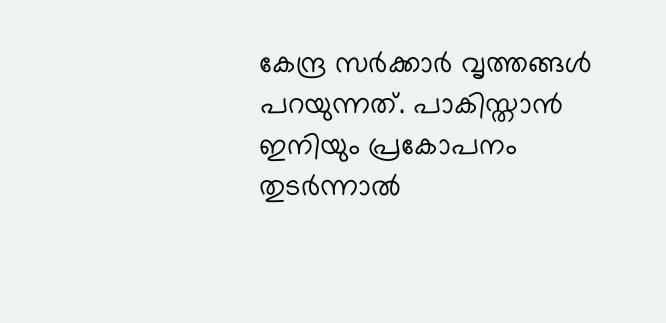കേന്ദ്ര സര്‍ക്കാര്‍ വൃത്തങ്ങള്‍ പറയുന്നത്. പാകിസ്താന്‍ ഇനിയും പ്രകോപനം തുടര്‍ന്നാല്‍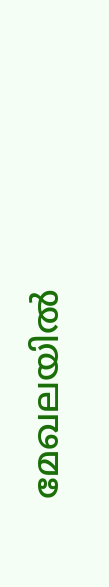മേഖലയില്‍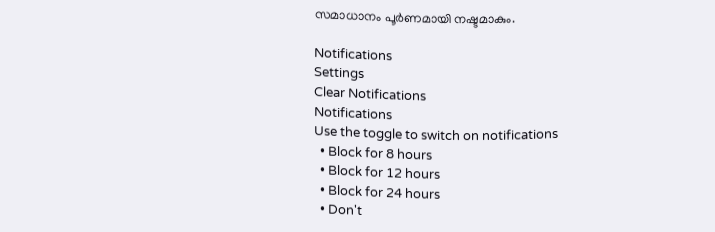സമാധാനം പൂര്‍ണമായി നഷ്ടമാകും.

Notifications
Settings
Clear Notifications
Notifications
Use the toggle to switch on notifications
  • Block for 8 hours
  • Block for 12 hours
  • Block for 24 hours
  • Don't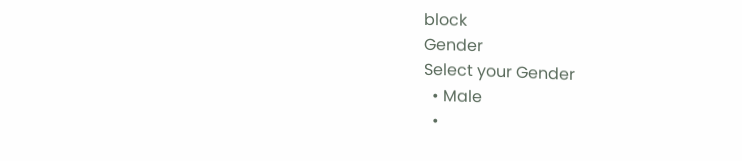block
Gender
Select your Gender
  • Male
  •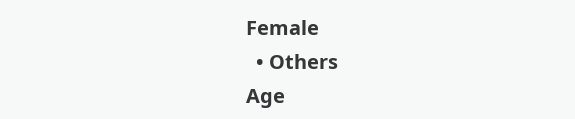Female
  • Others
Age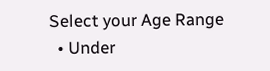Select your Age Range
  • Under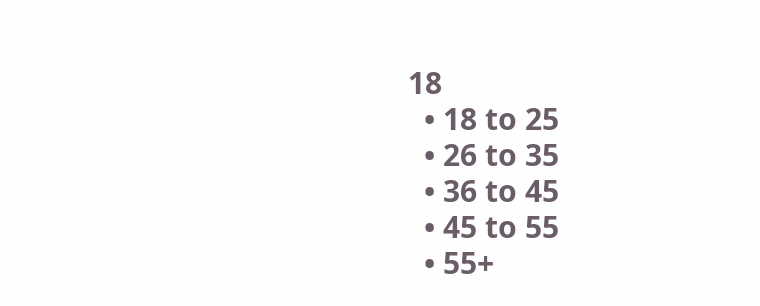18
  • 18 to 25
  • 26 to 35
  • 36 to 45
  • 45 to 55
  • 55+